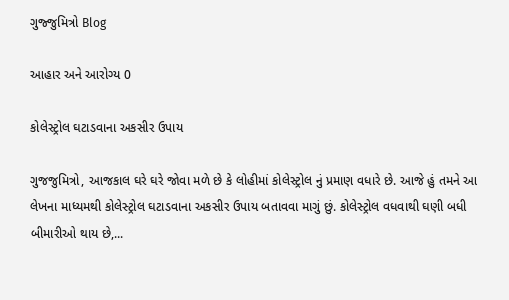ગુજ્જુમિત્રો Blog

આહાર અને આરોગ્ય 0

કોલેસ્ટ્રોલ ઘટાડવાના અકસીર ઉપાય

ગુજજુમિત્રો, આજકાલ ઘરે ઘરે જોવા મળે છે કે લોહીમાં કોલેસ્ટ્રોલ નું પ્રમાણ વધારે છે. આજે હું તમને આ લેખના માધ્યમથી કોલેસ્ટ્રોલ ઘટાડવાના અકસીર ઉપાય બતાવવા માગું છું. કોલેસ્ટ્રોલ વધવાથી ઘણી બધી બીમારીઓ થાય છે,...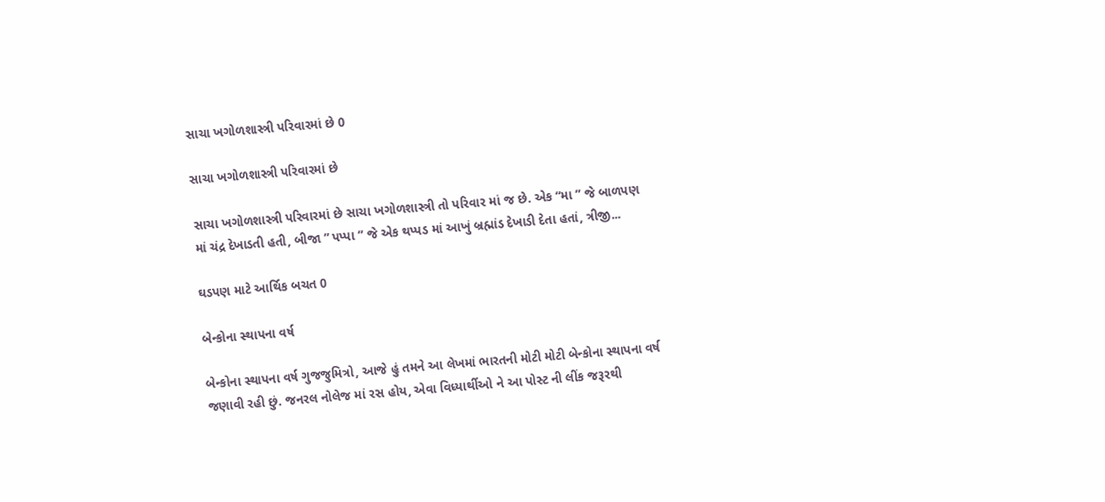સાચા ખગોળશાસ્ત્રી પરિવારમાં છે 0

સાચા ખગોળશાસ્ત્રી પરિવારમાં છે

સાચા ખગોળશાસ્ત્રી પરિવારમાં છે સાચા ખગોળશાસ્ત્રી તો પરિવાર માં જ છે. એક “મા ” જે બાળપણ માં ચંદ્ર દેખાડતી હતી, બીજા ” પપ્પા ” જે એક થપ્પડ માં આખું બ્રહ્માંડ દેખાડી દેતા હતાં, ત્રીજી...

ઘડપણ માટે આર્થિક બચત 0

બેન્કોના સ્થાપના વર્ષ

બેન્કોના સ્થાપના વર્ષ ગુજજુમિત્રો, આજે હું તમને આ લેખમાં ભારતની મોટી મોટી બેન્કોના સ્થાપના વર્ષ જણાવી રહી છું. જનરલ નોલેજ માં રસ હોય, એવા વિધ્યાર્થીઓ ને આ પોસ્ટ ની લીંક જરૂરથી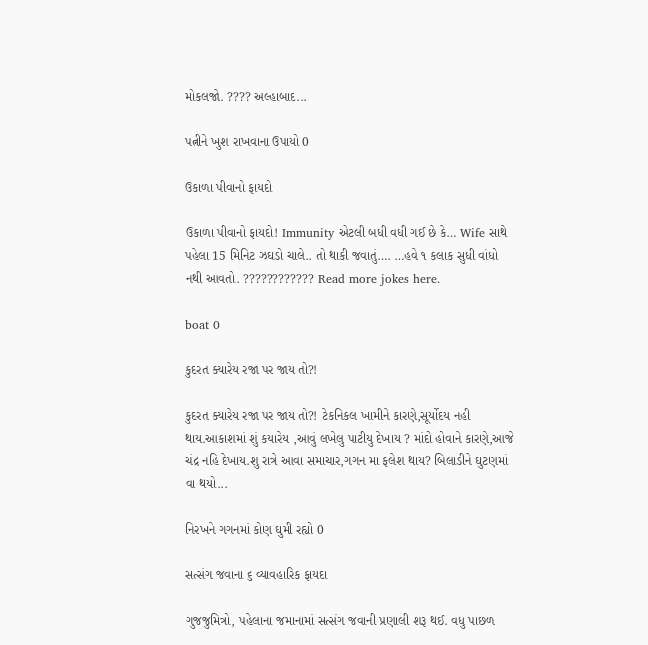મોકલજો. ???? અલ્હાબાદ...

પત્નીને ખુશ રાખવાના ઉપાયો 0

ઉકાળા પીવાનો ફાયદો

ઉકાળા પીવાનો ફાયદો! Immunity એટલી બધી વધી ગઈ છે કે… Wife સાથે પહેલા 15 મિનિટ ઝઘડો ચાલે.. તો થાકી જવાતું…. …હવે ૧ કલાક સુધી વાંધો નથી આવતો. ???????????? Read more jokes here.

boat 0

કુદરત ક્યારેય રજા પર જાય તો?!

કુદરત ક્યારેય રજા પર જાય તો?! ટેકનિકલ ખામીને કારણે,સૂર્યોદય નહી થાય.આકાશમાં શું કયારેય ,આવું લખેલુ પાટીયુ દેખાય ? માંદો હોવાને કારણે,આજે ચંદ્ર નહિ દેખાય.શુ રાત્રે આવા સમાચાર,ગગન મા ફલેશ થાય? બિલાડીને ઘુટણમાં વા થયો...

નિરખને ગગનમાં કોણ ઘુમી રહ્યો 0

સત્સંગ જવાના ૬ વ્યાવહારિક ફાયદા

ગુજજુમિત્રો, પહેલાના જમાનામાં સત્સંગ જવાની પ્રણાલી શરૂ થઈ. વધુ પાછળ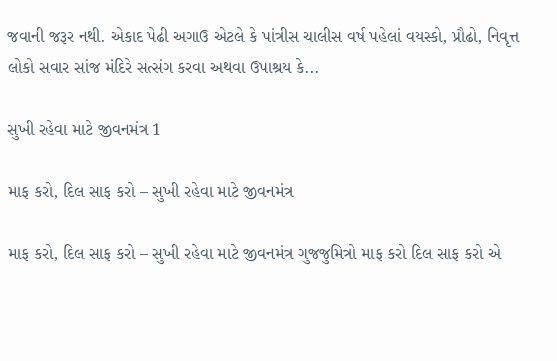જવાની જરૂર નથી. એકાદ પેઢી અગાઉ એટલે કે પાંત્રીસ ચાલીસ વર્ષ પહેલાં વયસ્કો, પ્રૌઢો, નિવૃત્ત લોકો સવાર સાંજ મંદિરે સત્સંગ કરવા અથવા ઉપાશ્રય કે...

સુખી રહેવા માટે જીવનમંત્ર 1

માફ કરો, દિલ સાફ કરો – સુખી રહેવા માટે જીવનમંત્ર

માફ કરો, દિલ સાફ કરો – સુખી રહેવા માટે જીવનમંત્ર ગુજજુમિત્રો માફ કરો દિલ સાફ કરો એ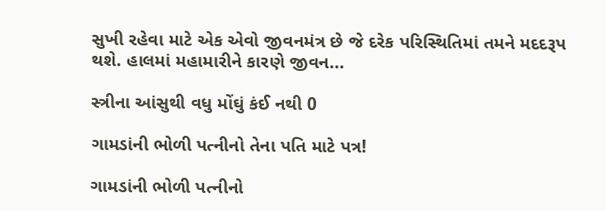સુખી રહેવા માટે એક એવો જીવનમંત્ર છે જે દરેક પરિસ્થિતિમાં તમને મદદરૂપ થશે. હાલમાં મહામારીને કારણે જીવન...

સ્ત્રીના આંસુથી વધુ મોંઘું કંઈ નથી 0

ગામડાંની ભોળી પત્નીનો તેના પતિ માટે પત્ર!

ગામડાંની ભોળી પત્નીનો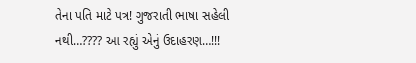તેના પતિ માટે પત્ર! ગુજરાતી ભાષા સહેલી નથી…???? આ રહ્યું એનું ઉદાહરણ…!!!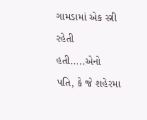ગામડામાં એક સ્ત્રી રહેતી હતી…..એનો પતિ, કે જે શહેરમા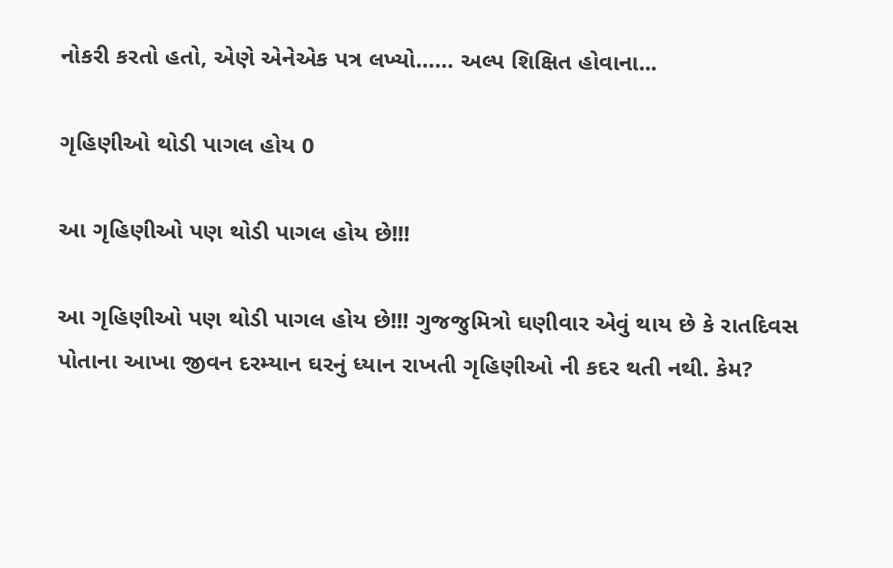નોકરી કરતો હતો, એણે એનેએક પત્ર લખ્યો…… અલ્પ શિક્ષિત હોવાના...

ગૃહિણીઓ થોડી પાગલ હોય 0

આ ગૃહિણીઓ પણ થોડી પાગલ હોય છે!!!

આ ગૃહિણીઓ પણ થોડી પાગલ હોય છે!!! ગુજજુમિત્રો ઘણીવાર એવું થાય છે કે રાતદિવસ પોતાના આખા જીવન દરમ્યાન ઘરનું ધ્યાન રાખતી ગૃહિણીઓ ની કદર થતી નથી. કેમ?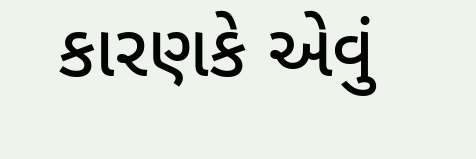કારણકે એવું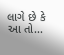લાગે છે કે આ તો...